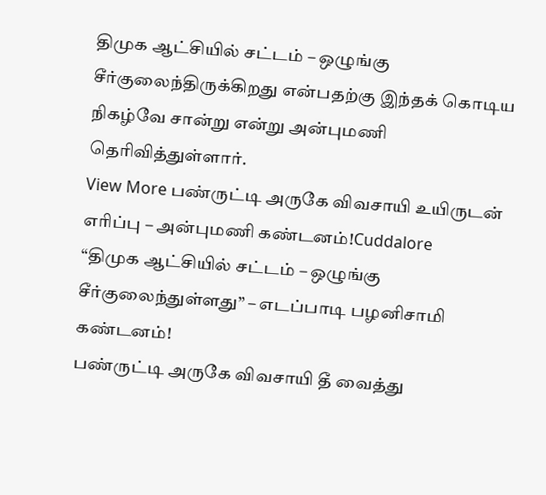திமுக ஆட்சியில் சட்டம் – ஒழுங்கு சீர்குலைந்திருக்கிறது என்பதற்கு இந்தக் கொடிய நிகழ்வே சான்று என்று அன்புமணி தெரிவித்துள்ளார்.
View More பண்ருட்டி அருகே விவசாயி உயிருடன் எரிப்பு – அன்புமணி கண்டனம்!Cuddalore
“திமுக ஆட்சியில் சட்டம் – ஒழுங்கு சீர்குலைந்துள்ளது” – எடப்பாடி பழனிசாமி கண்டனம்!
பண்ருட்டி அருகே விவசாயி தீ வைத்து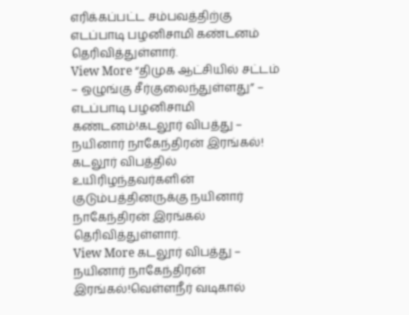எரிக்கப்பட்ட சம்பவத்திற்கு எடப்பாடி பழனிசாமி கண்டனம் தெரிவித்துள்ளார்.
View More “திமுக ஆட்சியில் சட்டம் – ஒழுங்கு சீர்குலைந்துள்ளது” – எடப்பாடி பழனிசாமி கண்டனம்!கடலூர் விபத்து – நயினார் நாகேந்திரன் இரங்கல்!
கடலூர் விபத்தில் உயிரிழந்தவர்களின் குடும்பத்தினருக்கு நயினார் நாகேந்திரன் இரங்கல் தெரிவித்துள்ளார்.
View More கடலூர் விபத்து – நயினார் நாகேந்திரன் இரங்கல்!வெள்ளநீர் வடிகால்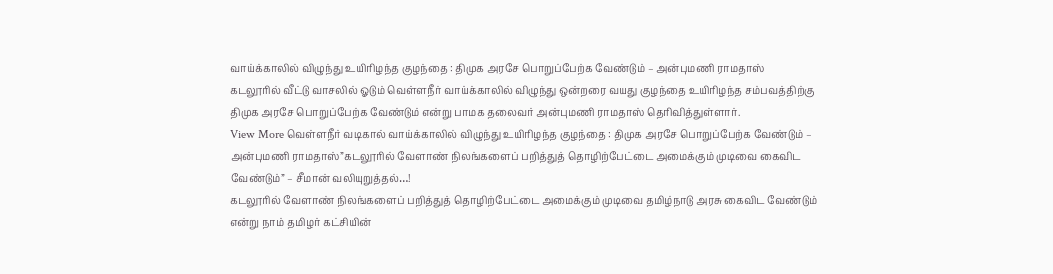வாய்க்காலில் விழுந்து உயிரிழந்த குழந்தை : திமுக அரசே பொறுப்பேற்க வேண்டும் – அன்புமணி ராமதாஸ்
கடலூரில் வீட்டு வாசலில் ஓடும் வெள்ளநீர் வாய்க்காலில் விழுந்து ஒன்றரை வயது குழந்தை உயிரிழந்த சம்பவத்திற்கு திமுக அரசே பொறுப்பேற்க வேண்டும் என்று பாமக தலைவர் அன்புமணி ராமதாஸ் தெரிவித்துள்ளார்.
View More வெள்ளநீர் வடிகால் வாய்க்காலில் விழுந்து உயிரிழந்த குழந்தை : திமுக அரசே பொறுப்பேற்க வேண்டும் – அன்புமணி ராமதாஸ்”கடலூரில் வேளாண் நிலங்களைப் பறித்துத் தொழிற்பேட்டை அமைக்கும் முடிவை கைவிட வேண்டும்” – சீமான் வலியுறுத்தல்…!
கடலூரில் வேளாண் நிலங்களைப் பறித்துத் தொழிற்பேட்டை அமைக்கும் முடிவை தமிழ்நாடு அரசு கைவிட வேண்டும் என்று நாம் தமிழர் கட்சியின்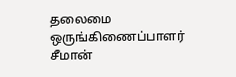தலைமை ஒருங்கிணைப்பாளர் சீமான்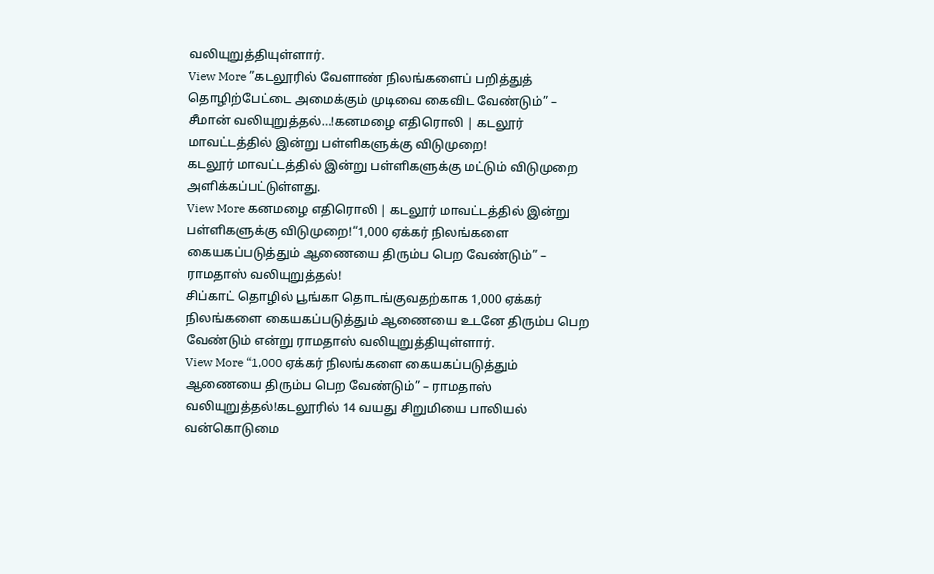வலியுறுத்தியுள்ளார்.
View More ”கடலூரில் வேளாண் நிலங்களைப் பறித்துத் தொழிற்பேட்டை அமைக்கும் முடிவை கைவிட வேண்டும்” – சீமான் வலியுறுத்தல்…!கனமழை எதிரொலி | கடலூர் மாவட்டத்தில் இன்று பள்ளிகளுக்கு விடுமுறை!
கடலூர் மாவட்டத்தில் இன்று பள்ளிகளுக்கு மட்டும் விடுமுறை அளிக்கப்பட்டுள்ளது.
View More கனமழை எதிரொலி | கடலூர் மாவட்டத்தில் இன்று பள்ளிகளுக்கு விடுமுறை!“1,000 ஏக்கர் நிலங்களை கையகப்படுத்தும் ஆணையை திரும்ப பெற வேண்டும்” – ராமதாஸ் வலியுறுத்தல்!
சிப்காட் தொழில் பூங்கா தொடங்குவதற்காக 1,000 ஏக்கர் நிலங்களை கையகப்படுத்தும் ஆணையை உடனே திரும்ப பெற வேண்டும் என்று ராமதாஸ் வலியுறுத்தியுள்ளார்.
View More “1,000 ஏக்கர் நிலங்களை கையகப்படுத்தும் ஆணையை திரும்ப பெற வேண்டும்” – ராமதாஸ் வலியுறுத்தல்!கடலூரில் 14 வயது சிறுமியை பாலியல் வன்கொடுமை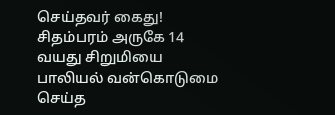செய்தவர் கைது!
சிதம்பரம் அருகே 14 வயது சிறுமியை பாலியல் வன்கொடுமை செய்த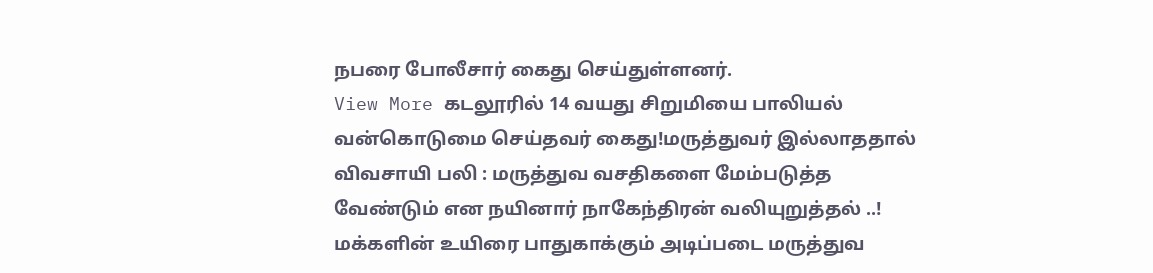நபரை போலீசார் கைது செய்துள்ளனர்.
View More கடலூரில் 14 வயது சிறுமியை பாலியல் வன்கொடுமை செய்தவர் கைது!மருத்துவர் இல்லாததால் விவசாயி பலி : மருத்துவ வசதிகளை மேம்படுத்த வேண்டும் என நயினார் நாகேந்திரன் வலியுறுத்தல் ..!
மக்களின் உயிரை பாதுகாக்கும் அடிப்படை மருத்துவ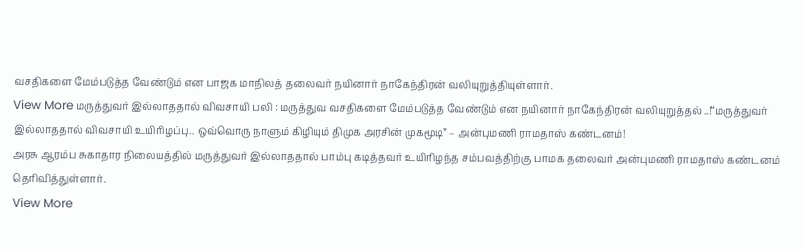வசதிகளை மேம்படுத்த வேண்டும் என பாஜக மாநிலத் தலைவர் நயினார் நாகேந்திரன் வலியுறுத்தியுள்ளார்.
View More மருத்துவர் இல்லாததால் விவசாயி பலி : மருத்துவ வசதிகளை மேம்படுத்த வேண்டும் என நயினார் நாகேந்திரன் வலியுறுத்தல் ..!“மருத்துவர் இல்லாததால் விவசாயி உயிரிழப்பு.. ஒவ்வொரு நாளும் கிழியும் திமுக அரசின் முகமூடி” – அன்புமணி ராமதாஸ் கண்டனம்!
அரசு ஆரம்ப சுகாதார நிலையத்தில் மருத்துவர் இல்லாததால் பாம்பு கடித்தவர் உயிரிழந்த சம்பவத்திற்கு பாமக தலைவர் அன்புமணி ராமதாஸ் கண்டனம் தெரிவித்துள்ளார்.
View More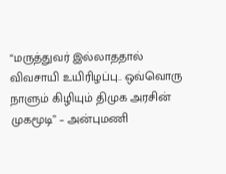“மருத்துவர் இல்லாததால் விவசாயி உயிரிழப்பு.. ஒவ்வொரு நாளும் கிழியும் திமுக அரசின் முகமூடி” – அன்புமணி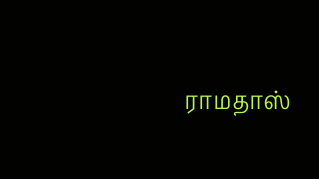ராமதாஸ்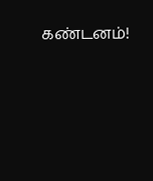கண்டனம்!